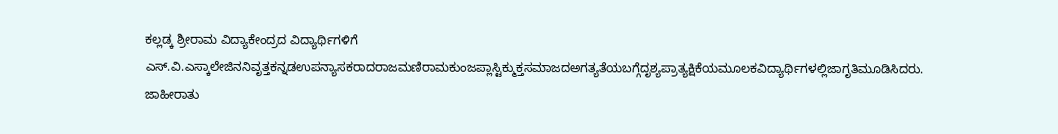ಕಲ್ಲಡ್ಕ ಶ್ರೀರಾಮ ವಿದ್ಯಾಕೇಂದ್ರದ ವಿದ್ಯಾರ್ಥಿಗಳಿಗೆ ಎಸ್.ವಿ.ಎಸ್ಕಾಲೇಜಿನನಿವೃತ್ತಕನ್ನಡಉಪನ್ಯಾಸಕರಾದರಾಜಮಣಿರಾಮಕುಂಜಪ್ಲಾಸ್ಟಿಕ್ಮುಕ್ತಸಮಾಜದಅಗತ್ಯತೆಯಬಗ್ಗೆದೃಶ್ಯಪ್ರಾತ್ಯಕ್ಷಿಕೆಯಮೂಲಕವಿದ್ಯಾರ್ಥಿಗಳಲ್ಲಿಜಾಗೃತಿಮೂಡಿಸಿದರು.
ಜಾಹೀರಾತು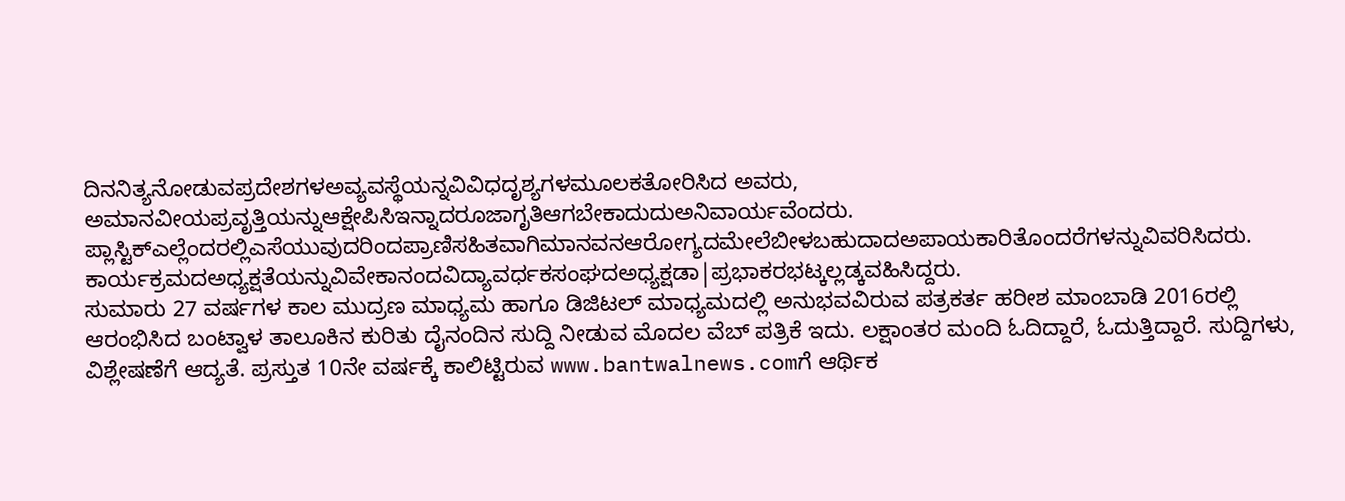ದಿನನಿತ್ಯನೋಡುವಪ್ರದೇಶಗಳಅವ್ಯವಸ್ಥೆಯನ್ನವಿವಿಧದೃಶ್ಯಗಳಮೂಲಕತೋರಿಸಿದ ಅವರು, ಅಮಾನವೀಯಪ್ರವೃತ್ತಿಯನ್ನುಆಕ್ಷೇಪಿಸಿಇನ್ನಾದರೂಜಾಗೃತಿಆಗಬೇಕಾದುದುಅನಿವಾರ್ಯವೆಂದರು. ಪ್ಲಾಸ್ಟಿಕ್ಎಲ್ಲೆಂದರಲ್ಲಿಎಸೆಯುವುದರಿಂದಪ್ರಾಣಿಸಹಿತವಾಗಿಮಾನವನಆರೋಗ್ಯದಮೇಲೆಬೀಳಬಹುದಾದಅಪಾಯಕಾರಿತೊಂದರೆಗಳನ್ನುವಿವರಿಸಿದರು. ಕಾರ್ಯಕ್ರಮದಅಧ್ಯಕ್ಷತೆಯನ್ನುವಿವೇಕಾನಂದವಿದ್ಯಾವರ್ಧಕಸಂಘದಅಧ್ಯಕ್ಷಡಾ|ಪ್ರಭಾಕರಭಟ್ಕಲ್ಲಡ್ಕವಹಿಸಿದ್ದರು.
ಸುಮಾರು 27 ವರ್ಷಗಳ ಕಾಲ ಮುದ್ರಣ ಮಾಧ್ಯಮ ಹಾಗೂ ಡಿಜಿಟಲ್ ಮಾಧ್ಯಮದಲ್ಲಿ ಅನುಭವವಿರುವ ಪತ್ರಕರ್ತ ಹರೀಶ ಮಾಂಬಾಡಿ 2016ರಲ್ಲಿ ಆರಂಭಿಸಿದ ಬಂಟ್ವಾಳ ತಾಲೂಕಿನ ಕುರಿತು ದೈನಂದಿನ ಸುದ್ದಿ ನೀಡುವ ಮೊದಲ ವೆಬ್ ಪತ್ರಿಕೆ ಇದು. ಲಕ್ಷಾಂತರ ಮಂದಿ ಓದಿದ್ದಾರೆ, ಓದುತ್ತಿದ್ದಾರೆ. ಸುದ್ದಿಗಳು, ವಿಶ್ಲೇಷಣೆಗೆ ಆದ್ಯತೆ. ಪ್ರಸ್ತುತ 10ನೇ ವರ್ಷಕ್ಕೆ ಕಾಲಿಟ್ಟಿರುವ www.bantwalnews.comಗೆ ಆರ್ಥಿಕ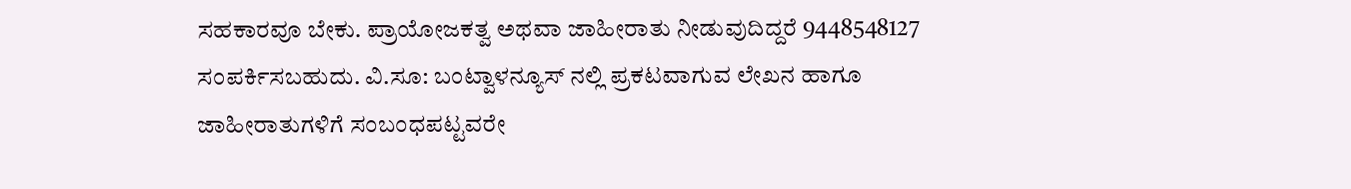ಸಹಕಾರವೂ ಬೇಕು. ಪ್ರಾಯೋಜಕತ್ವ ಅಥವಾ ಜಾಹೀರಾತು ನೀಡುವುದಿದ್ದರೆ 9448548127 ಸಂಪರ್ಕಿಸಬಹುದು. ವಿ.ಸೂ: ಬಂಟ್ವಾಳನ್ಯೂಸ್ ನಲ್ಲಿ ಪ್ರಕಟವಾಗುವ ಲೇಖನ ಹಾಗೂ ಜಾಹೀರಾತುಗಳಿಗೆ ಸಂಬಂಧಪಟ್ಟವರೇ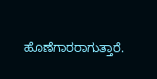ಹೊಣೆಗಾರರಾಗುತ್ತಾರೆ.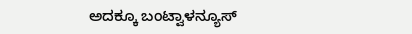ಅದಕ್ಕೂ ಬಂಟ್ವಾಳನ್ಯೂಸ್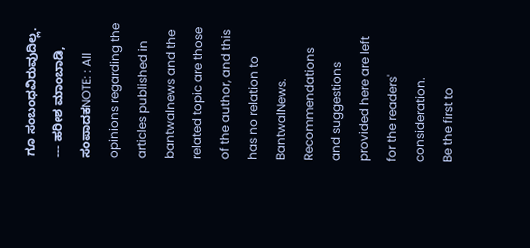ಗೂ ಸಂಬಂಧವಿರುವುದಿಲ್ಲ. --- ಹರೀಶ ಮಾಂಬಾಡಿ, ಸಂಪಾದಕNOTE: : All opinions regarding the articles published in bantwalnews and the related topic are those of the author, and this has no relation to BantwalNews. Recommendations and suggestions provided here are left for the readers' consideration.
Be the first to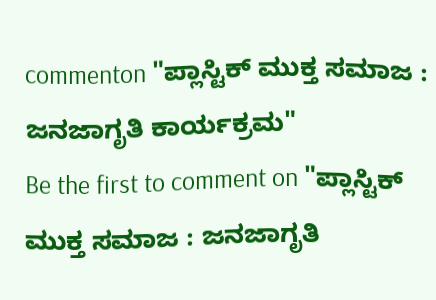commenton "ಪ್ಲಾಸ್ಟಿಕ್ ಮುಕ್ತ ಸಮಾಜ : ಜನಜಾಗೃತಿ ಕಾರ್ಯಕ್ರಮ"
Be the first to comment on "ಪ್ಲಾಸ್ಟಿಕ್ ಮುಕ್ತ ಸಮಾಜ : ಜನಜಾಗೃತಿ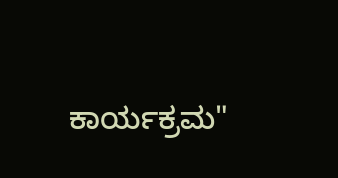ಕಾರ್ಯಕ್ರಮ"